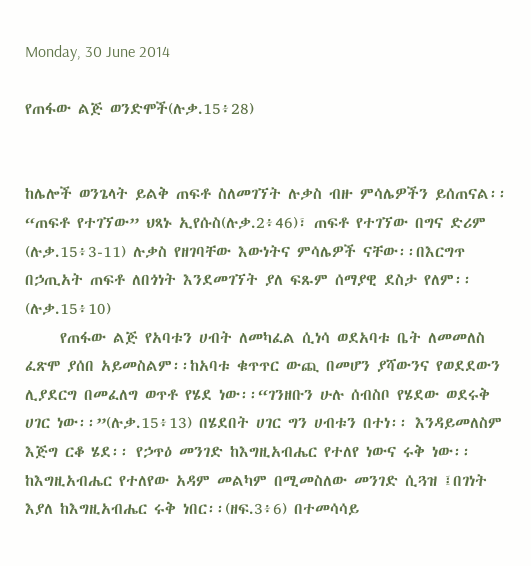Monday, 30 June 2014

የጠፋው ልጅ ወንድሞች(ሉቃ.15፥28)


ከሌሎች ወንጌላት ይልቅ ጠፍቶ ስለመገኘት ሉቃስ ብዙ ምሳሌዎችን ይሰጠናል፡፡“ጠፍቶ የተገኘው” ህጻኑ ኢየሱስ(ሉቃ.2፥46)፣ ጠፍቶ የተገኘው በግና ድሪም (ሉቃ.15፥3-11) ሉቃስ የዘገባቸው እውነትና ምሳሌዎች ናቸው፡፡በእርግጥ በኃጢአት ጠፍቶ ለበጎነት እንደመገኘት ያለ ፍጹም ሰማያዊ ደስታ የለም፡፡(ሉቃ.15፥10)
     የጠፋው ልጅ የአባቱን ሀብት ለመካፈል ሲነሳ ወደአባቱ ቤት ለመመለስ ፈጽሞ ያሰበ አይመስልም፡፡ከአባቱ ቁጥጥር ውጪ በመሆን ያሻውንና የወደደውን ሊያደርግ በመፈለግ ወጥቶ የሄደ ነው፡፡“ገንዘቡን ሁሉ ሰብስቦ የሄደው ወደሩቅ ሀገር ነው፡፡”(ሉቃ.15፥13) በሄደበት ሀገር ግን ሀብቱን በተነ፡፡ እንዳይመለስም እጅግ ርቆ ሄደ፡፡ የኃጥዕ መንገድ ከእግዚአብሔር የተለየ ነውና ሩቅ ነው፡፡ ከእግዚአብሔር የተለየው አዳም መልካም በሚመስለው መንገድ ሲጓዝ ፤በገነት እያለ ከእግዚአብሔር ሩቅ ነበር፡፡(ዘፍ.3፥6) በተመሳሳይ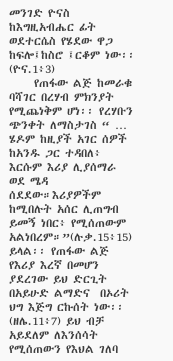መንገድ ዮናስ ከእግዚአብሔር ፊት ወደተርሴስ የሄደው ዋጋ ከፍሎ፤ከስሮ ፤ርቆም ነው፡፡(ዮና.1፥3)
     የጠፋው ልጅ ከመራቁ ባሻገር በረሃብ ምክንያት የሚጨነቅም ሆነ፡፡ የረሃቡን ጭንቀት ለማስታገስ “ … ሄዶም ከዚያች አገር ሰዎች ከአንዱ ጋር ተዳበለ፥ እርሱም እሪያ ሊያሰማራ ወደ ሜዳ ሰደደው።እሪያዎችም ከሚበሉት አሰር ሊጠግብ ይመኝ ነበር፥ የሚሰጠውም አልነበረም።”(ሉቃ.15፥15) ይላል፡፡ የጠፋው ልጅ የእሪያ እረኛ በመሆን ያደረገው ይህ ድርጊት በአይሁድ ልማድና  በኦሪት ህግ እጅግ ርኩሰት ነው፡፡(ዘሌ.11፥7) ይህ ብቻ አይደለም ለእንሰሳት የሚሰጠውን የእህል ገለባ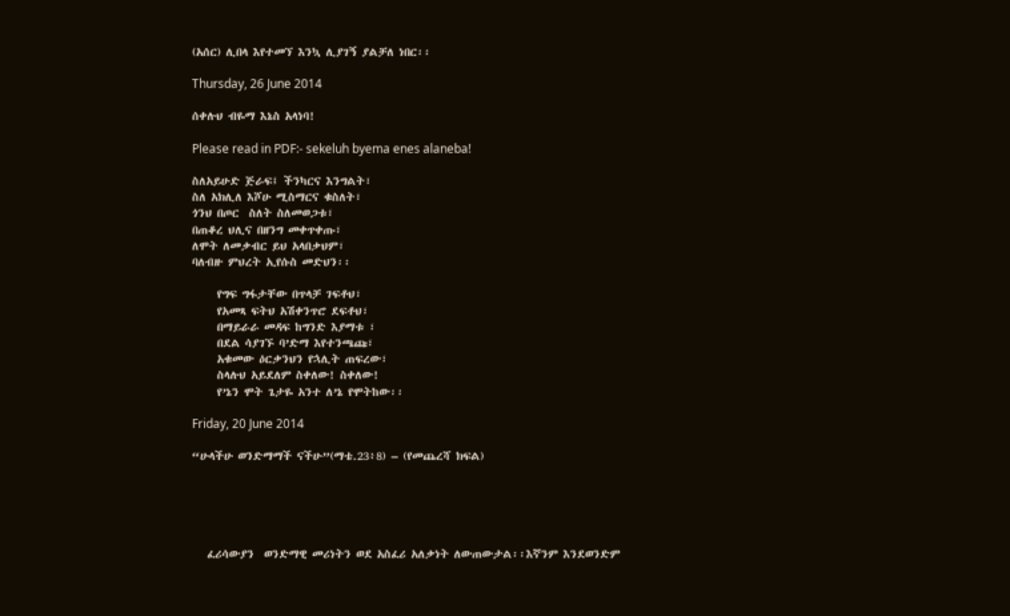(አሰር) ሊበላ እየተመኘ እንኳ ሊያገኝ ያልቻለ ነበር፡፡

Thursday, 26 June 2014

ሰቀሉህ ብዬማ እኔስ አላነባ!

Please read in PDF:- sekeluh byema enes alaneba!

ስለአይሁድ ጅራፍ፤ ችንካርና እንግልት፣
ስለ አክሊለ እሾሁ ሚስማርና ቁስለት፣
ጎንህ በጦር  ስለት ስለመወጋቱ፣
በጠቆረ ህሊና በዘንግ መቀጥቀጡ፣
ለሞት ለመቃብር ይህ አላበቃህም፣
ባለብዙ ምህረት ኢየሱስ መድህን፡፡

     የግፍ ግፋታቸው በጥላቻ ገፍቶህ፣
     የአመጻ ፍትህ አሽቀንጥሮ ደፍቶህ፣
     በማይራራ መዳፍ ከግንድ እያማቱ ፣
     በደል ሳያገኙ ባ’ድማ እየተንጫጩ፣
     አቁመው ዕርቃንህን የኋሊት ጠፍረው፣
     ስላሉህ አይደለም ስቀለው! ስቀለው!
     የ’ኔን ሞት ጌታዬ አንተ ለ’ኔ የሞትከው፡፡

Friday, 20 June 2014

“ሁላችሁ ወንድማማች ናችሁ”(ማቴ.23፥8) – (የመጨረሻ ክፍል)





   ፈሪሳውያን  ወንድማዊ መሪነትን ወደ አስፈሪ አለቃነት ለውጠውታል፡፡እኛንም እንደወንድም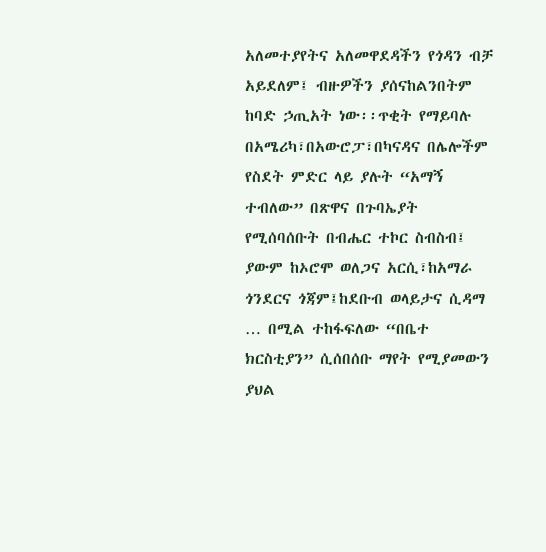አለመተያየትና አለመዋደዳችን የጎዳን ብቻ አይደለም፤ ብዙዎችን ያሰናከልንበትም ከባድ ኃጢአት ነው፡፡ጥቂት የማይባሉ በአሜሪካ፣በአውሮፓ፣በካናዳና በሌሎችም የስደት ምድር ላይ ያሉት “አማኝ ተብለው” በጽዋና በጉባኤያት የሚሰባሰቡት በብሔር ተኮር ስብስብ፤ ያውም ከኦሮሞ ወለጋና አርሲ፣ከአማራ ጎንደርና ጎጃም፤ከደቡብ ወላይታና ሲዳማ … በሚል ተከፋፍለው “በቤተ ክርስቲያን” ሲሰበሰቡ ማየት የሚያመውን ያህል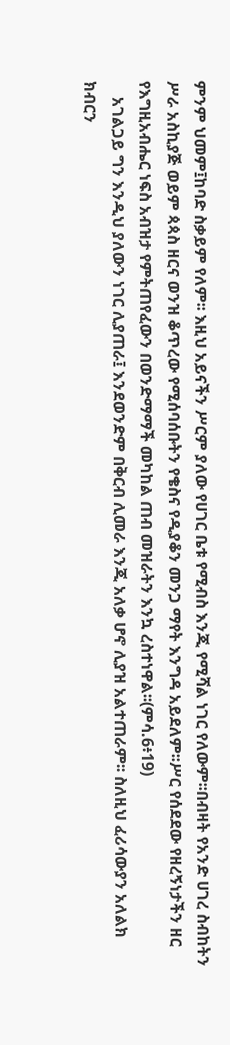ምንም ህመም፤ከባድ ስቃይም የለም፡፡ እዚህ አይናችን ሥርም ያለው የሀገር ቤቱ የሚብስ እንጂ የሚሻል ነገር የለውም፡፡በብዛት የአንድ ሀገረ ስብከትን ሥራ አስኪያጅ ወይም ጳጳስ ዘርና ወንዝ ቆጥረው የሚሰባሰቡትን የቄስና የዲያቆን መንጋ ማየት እንግዳ አይደለም፡፡ሥር የሰደደው የዘረኝነታችን ዘር የእግዚአብሔር ነፍስ አብዝታ የምትጠየፈውን በወንድማማች መካከል ጠብ መዝራትን እንኳ ረስተነዋል፡፡(ምሳ.6፥19)
    አገልጋይ ግን እንዲህ ያለውን ነገር ሊያጠራ፤ እንደወንድም በቅርብ ሊመራ እንጂ አለቃ ሆኖ ሊያዝ አልተጠራም፡፡ ስለዚህ ፈሪሳውያን አለልክ ክብርን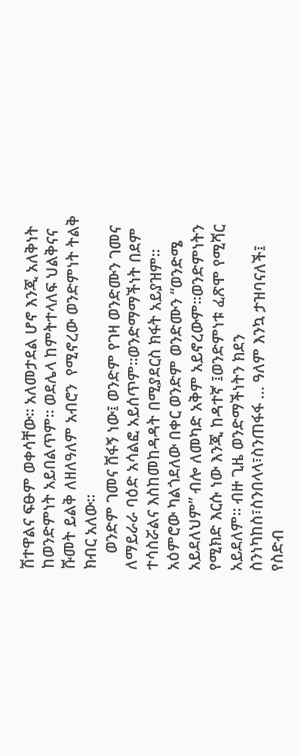ሽተዋልና ፍፁም ወቀሳቸው፡፡ አለመታደል ሆኖ እንጂ አለቅነት ከወንድምነት አይበልጥም፡፡ ወደሌላ ከምትተላለፍ ህልቅናና ሹመት ይልቅ ለዘለዓለም አብሮን  የሚኖረው ወንድምነት ትልቅ ክብር አለው፡፡
    ወንድም ገመና ሸፋኝ ነው፤ ወንድም የገዛ ወንድሙን ገመና ለማይራራ ባዕድ አሳልፎ አይሰጥም፡፡ወንድማማችነት በደም ተሳስሯልና እስከመከዳዳት በሚያደርስ ክፋት አይያዝም፡፡ አዕምሮው ካልጎደለው በቀር ወንድም ወንድሙን “ወንድሜ አይደለህም” ብሎ ለመካድ አቅም አይኖረውም፡፡ወንድምነትን የሚክድ እርሱ ነው እንጂ ከዳተኛ ፤ወንድምነቱ ፈጽሞ የሚሻር አይደለም፡፡ ብዙ ጊዜ ወንድማችነትን ክደን ስንነካከስ፣ስንበላላ፣ስንጠፋፋ … ዓለም እንኳ ታዝባናለች፤  የስድብ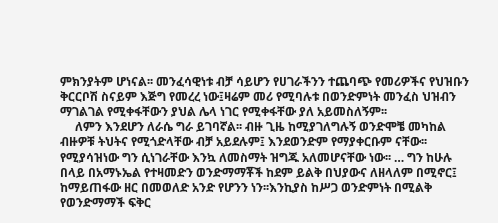ምክንያትም ሆነናል፡፡ መንፈሳዊነቱ ብቻ ሳይሆን የሀገራችንን ተጨባጭ የመሪዎችና የህዝቡን ቅርርቦሽ ስናይም እጅግ የመረረ ነው፤ዛሬም መሪ የሚባሉቱ በወንድምነት መንፈስ ህዝብን ማገልገል የሚቀፋቸውን ያህል ሌላ ነገር የሚቀፋቸው ያለ አይመስለኝም፡፡
     ለምን እንደሆን ለራሴ ግራ ይገባኛል፡፡ ብዙ ጊዜ ከሚያገለግሉኝ ወንድሞቼ መካከል ብዙዎቹ ትህትና የሚጎድላቸው ብቻ አይደሉም፤ እንደወንድም የማያቀርቡም ናቸው፡፡ የሚያሳዝነው ግን ሲነገራቸው እንኳ ለመስማት ዝግጁ አለመሆናቸው ነው፡፡ … ግን ከሁሉ በላይ በአማኑኤል የተዛመድን ወንድማማቾች ከደም ይልቅ በህያውና ለዘላለም በሚኖር፤ ከማይጠፋው ዘር በመወለድ አንድ የሆንን ነን፡፡እንኪያስ ከሥጋ ወንድምነት በሚልቅ የወንድማማች ፍቅር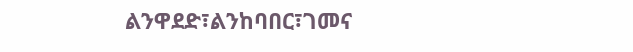ልንዋደድ፣ልንከባበር፣ገመና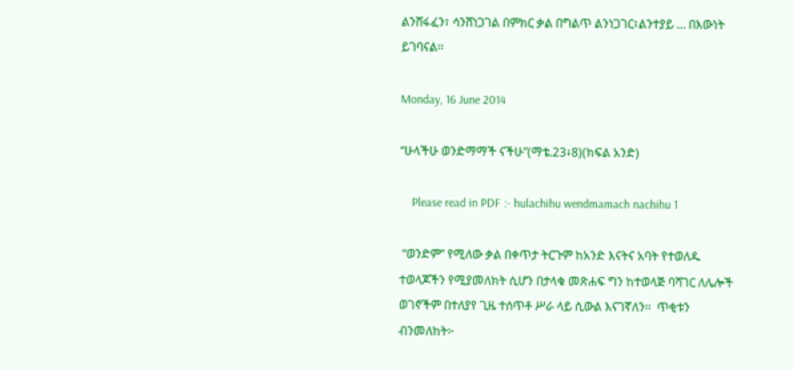ልንሸፋፈን፣ ሳንሸነጋገል በምክር ቃል በግልጥ ልንነጋገር፣ልንተያይ … በእውነት ይገባናል፡፡

Monday, 16 June 2014

“ሁላችሁ ወንድማማች ናችሁ”(ማቴ.23፥8)(ክፍል አንድ)

    Please read in PDF :- hulachihu wendmamach nachihu 1

 “ወንድም” የሚለው ቃል በቀጥታ ትርጉም ከአንድ እናትና አባት የተወለዱ ተወላጆችን የሚያመለክት ሲሆን በታላቁ መጽሐፍ ግን ከተወላጅ ባሻገር ለሌሎች ወገኖችም በተለያየ ጊዜ ተሰጥቶ ሥራ ላይ ሲውል እናገኛለን፡፡  ጥቂቱን ብንመለከት፦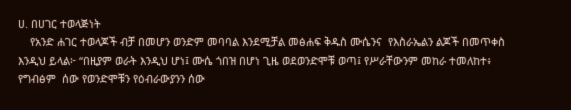ሀ. በሀገር ተወላጅነት
    የአንድ ሐገር ተወላጆች ብቻ በመሆን ወንድም መባባል እንደሚቻል መፅሐፍ ቅዱስ ሙሴንና  የእስራኤልን ልጆች በመጥቀስ እንዲህ ይላል፦ “በዚያም ወራት እንዲህ ሆነ፤ ሙሴ ጎበዝ በሆነ ጊዜ ወደወንድሞቹ ወጣ፤ የሥራቸውንም መከራ ተመለከተ፥ የግብፅም  ሰው የወንድሞቹን የዕብራውያንን ሰው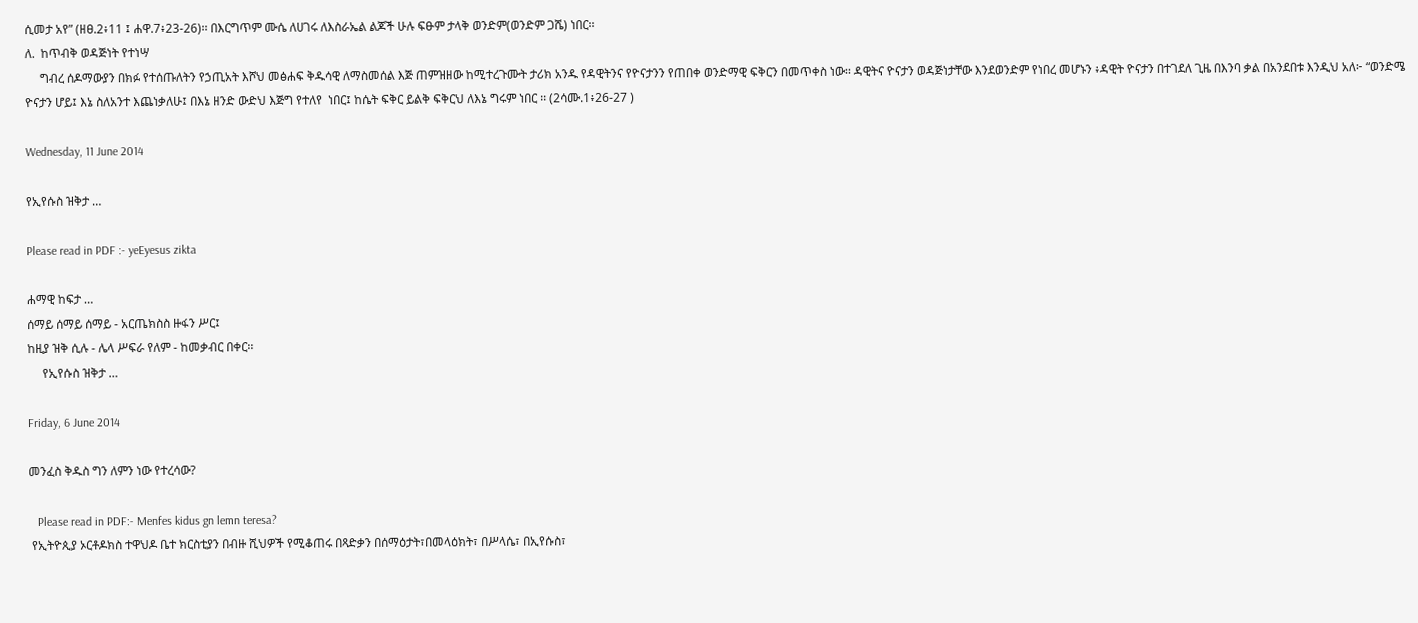ሲመታ አየ” (ዘፀ.2፥11 ፤ ሐዋ.7፥23-26)፡፡ በእርግጥም ሙሴ ለሀገሩ ለእስራኤል ልጆች ሁሉ ፍፁም ታላቅ ወንድም(ወንድም ጋሼ) ነበር፡፡
ለ.  ከጥብቅ ወዳጅነት የተነሣ
     ግብረ ሰዶማውያን በክፉ የተሰጡለትን የኃጢአት እሾህ መፅሐፍ ቅዱሳዊ ለማስመሰል እጅ ጠምዝዘው ከሚተረጉሙት ታሪክ አንዱ የዳዊትንና የዮናታንን የጠበቀ ወንድማዊ ፍቅርን በመጥቀስ ነው፡፡ ዳዊትና ዮናታን ወዳጅነታቸው እንደወንድም የነበረ መሆኑን ፥ዳዊት ዮናታን በተገደለ ጊዜ በእንባ ቃል በአንደበቱ እንዲህ አለ፦ “ወንድሜ ዮናታን ሆይ፤ እኔ ስለአንተ እጨነቃለሁ፤ በእኔ ዘንድ ውድህ እጅግ የተለየ  ነበር፤ ከሴት ፍቅር ይልቅ ፍቅርህ ለእኔ ግሩም ነበር ፡፡ (2ሳሙ.1፥26-27 )

Wednesday, 11 June 2014

የኢየሱስ ዝቅታ …

Please read in PDF :- yeEyesus zikta

ሐማዊ ከፍታ …
ሰማይ ሰማይ ሰማይ - አርጤክስስ ዙፋን ሥር፤
ከዚያ ዝቅ ሲሉ - ሌላ ሥፍራ የለም - ከመቃብር በቀር፡፡
     የኢየሱስ ዝቅታ …

Friday, 6 June 2014

መንፈስ ቅዱስ ግን ለምን ነው የተረሳው?

   Please read in PDF:- Menfes kidus gn lemn teresa?
 የኢትዮጲያ ኦርቶዶክስ ተዋህዶ ቤተ ክርስቲያን በብዙ ሺህዎች የሚቆጠሩ በጻድቃን በሰማዕታት፣በመላዕክት፣ በሥላሴ፣ በኢየሱስ፣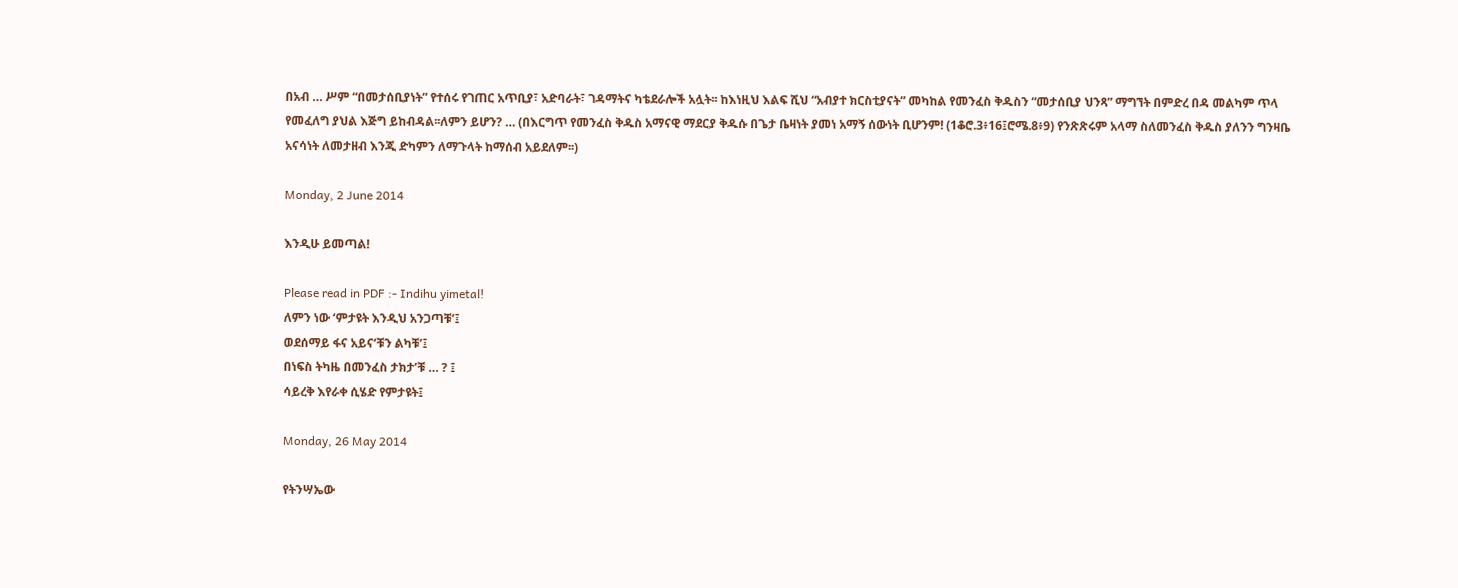በአብ … ሥም “በመታሰቢያነት” የተሰሩ የገጠር አጥቢያ፣ አድባራት፣ ገዳማትና ካቴደራሎች አሏት፡፡ ከእነዚህ እልፍ ሺህ “አብያተ ክርስቲያናት” መካከል የመንፈስ ቅዱስን “መታሰቢያ ህንጻ” ማግኘት በምድረ በዳ መልካም ጥላ የመፈለግ ያህል እጅግ ይከብዳል፡፡ለምን ይሆን? … (በእርግጥ የመንፈስ ቅዱስ አማናዊ ማደርያ ቅዱሱ በጌታ ቤዛነት ያመነ አማኝ ሰውነት ቢሆንም! (1ቆሮ.3፥16፤ሮሜ.8፥9) የንጽጽሩም አላማ ስለመንፈስ ቅዱስ ያለንን ግንዛቤ አናሳነት ለመታዘብ እንጂ ድካምን ለማጉላት ከማሰብ አይደለም፡፡)

Monday, 2 June 2014

እንዲሁ ይመጣል!

Please read in PDF :- Indihu yimetal!
ለምን ነው ‘ምታዩት እንዲህ አንጋጣቹ’፤
ወደሰማይ ፋና አይና‘ቹን ልካቹ’፤
በነፍስ ትካዜ በመንፈስ ታክታ’ቹ … ? ፤
ሳይረቅ እየራቀ ሲሄድ የምታዩት፤

Monday, 26 May 2014

የትንሣኤው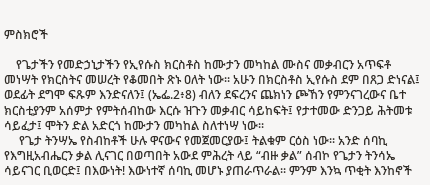ምስክሮች

    የጌታችን የመድኃኒታችን የኢየሱስ ክርስቶስ ከሙታን መካከል ሙስና መቃብርን አጥፍቶ መነሣት የክርስትና መሠረት የቆመበት ጽኑ ዐለት ነው፡፡ አሁን በክርስቶስ ኢየሱስ ደም በጸጋ ድነናል፤ ወደፊት ደግሞ ፍጹም እንድናለን፤ (ኤፌ.2፥8) ብለን ደፍረንና ጨክነን ጮኸን የምንናገረውና ቤተ ክርስቲያንም አሰምታ የምትሰብከው እርሱ ዝጉን መቃብር ሳይከፍት፤ የታተመው ድንጋይ ሕትመቱ ሳይፈታ፤ ሞትን ድል አድርጎ ከሙታን መካከል ስለተነሣ ነው፡፡
     የጌታ ትንሣኤ የስብከቶች ሁሉ ዋናውና የመጀመርያው፤ ትልቁም ርዕስ ነው፡፡ አንድ ሰባኪ የእግዚአብሔርን ቃል ሊናገር በወጣበት አውደ ምሕረት ላይ “ብዙ ቃል” ሰብኮ የጌታን ትንሳኤ ሳይናገር ቢወርድ፤ በእውነት! እውነተኛ ሰባኪ መሆኑ ያጠራጥራል፡፡ ምንም እንኳ ጥቂት እንከኖች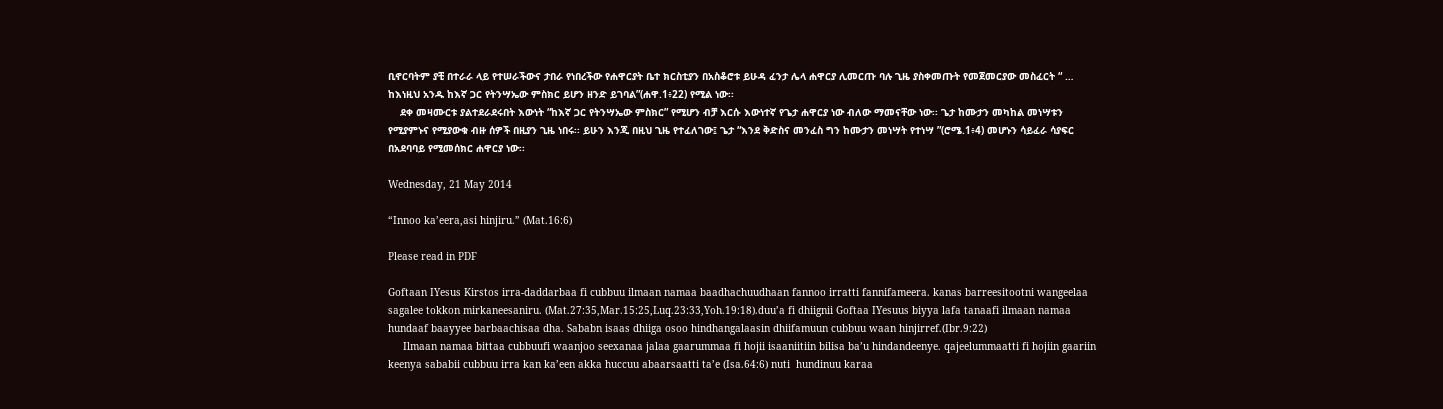ቢኖርባትም ያቺ በተራራ ላይ የተሠራችውና ታበራ የነበረችው የሐዋርያት ቤተ ክርስቲያን በአስቆሮቱ ይሁዳ ፈንታ ሌላ ሐዋርያ ሊመርጡ ባሉ ጊዜ ያስቀመጡት የመጀመርያው መስፈርት “ … ከእነዚህ አንዱ ከእኛ ጋር የትንሣኤው ምስክር ይሆን ዘንድ ይገባል”(ሐዋ.1፥22) የሚል ነው፡፡
    ደቀ መዛሙርቱ ያልተደራደሩበት እውነት “ከእኛ ጋር የትንሣኤው ምስክር” የሚሆን ብቻ እርሱ እውነተኛ የጌታ ሐዋርያ ነው ብለው ማመናቸው ነው፡፡ ጌታ ከሙታን መካከል መነሣቱን የሚያምኑና የሚያውቁ ብዙ ሰዎች በዚያን ጊዜ ነበሩ፡፡ ይሁን እንጂ በዚህ ጊዜ የተፈለገው፤ ጌታ “እንደ ቅድስና መንፈስ ግን ከሙታን መነሣት የተነሣ ”(ሮሜ.1፥4) መሆኑን ሳይፈራ ሳያፍር በአደባባይ የሚመሰክር ሐዋርያ ነው፡፡

Wednesday, 21 May 2014

“Innoo ka’eera,asi hinjiru.” (Mat.16:6)

Please read in PDF

Goftaan IYesus Kirstos irra-daddarbaa fi cubbuu ilmaan namaa baadhachuudhaan fannoo irratti fannifameera. kanas barreesitootni wangeelaa sagalee tokkon mirkaneesaniru. (Mat.27:35,Mar.15:25,Luq.23:33,Yoh.19:18).duu’a fi dhiignii Goftaa IYesuus biyya lafa tanaafi ilmaan namaa hundaaf baayyee barbaachisaa dha. Sababn isaas dhiiga osoo hindhangalaasin dhiifamuun cubbuu waan hinjirref.(Ibr.9:22)
     Ilmaan namaa bittaa cubbuufi waanjoo seexanaa jalaa gaarummaa fi hojii isaaniitiin bilisa ba’u hindandeenye. qajeelummaatti fi hojiin gaariin keenya sababii cubbuu irra kan ka’een akka huccuu abaarsaatti ta’e (Isa.64:6) nuti  hundinuu karaa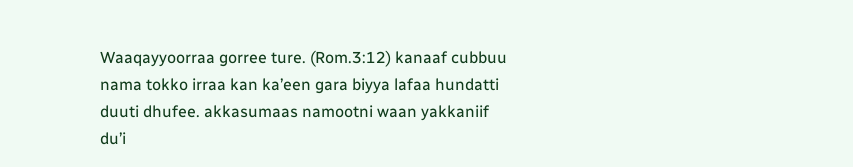Waaqayyoorraa gorree ture. (Rom.3:12) kanaaf cubbuu nama tokko irraa kan ka’een gara biyya lafaa hundatti duuti dhufee. akkasumaas namootni waan yakkaniif du’i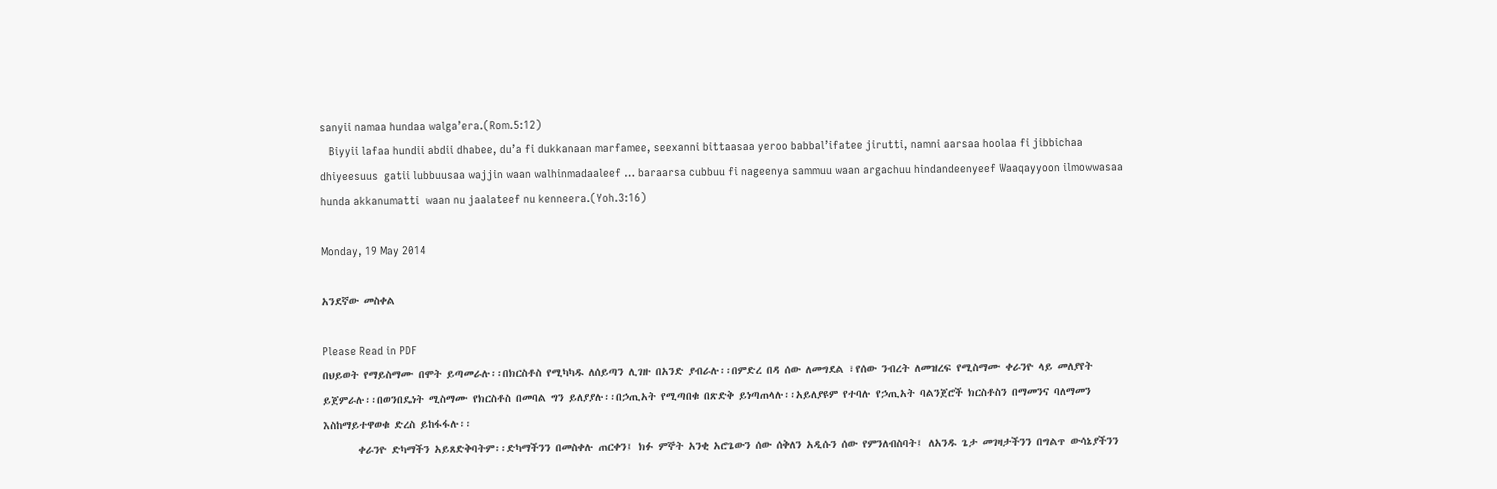sanyii namaa hundaa walga’era.(Rom.5:12)
   Biyyii lafaa hundii abdii dhabee, du’a fi dukkanaan marfamee, seexanni bittaasaa yeroo babbal’ifatee jirutti, namni aarsaa hoolaa fi jibbichaa dhiyeesuus  gatii lubbuusaa wajjin waan walhinmadaaleef … baraarsa cubbuu fi nageenya sammuu waan argachuu hindandeenyeef Waaqayyoon ilmowwasaa hunda akkanumatti  waan nu jaalateef nu kenneera.(Yoh.3:16)

Monday, 19 May 2014

አንደኛው መስቀል

Please Read in PDF
በህይወት የማይስማሙ በሞት ይጣመራሉ፡፡በክርስቶስ የሚካካዱ ለሰይጣን ሊገዙ በአንድ ያብራሉ፡፡በምድረ በዳ ሰው ለመግደል ፣የሰው ንብረት ለመዝረፍ የሚስማሙ ቀራንዮ ላይ መለያየት ይጀምራሉ፡፡በወንበዴነት ሚስማሙ የክርስቶስ በመባል ግን ይለያያሉ፡፡በኃጢአት የሚጣበቁ በጽድቅ ይነጣጠላሉ፡፡አይለያዩም የተባሉ የኃጢአት ባልንጀሮች ክርስቶስን በማመንና ባለማመን  እስከማይተዋወቁ ድረስ ይከፋፋሉ፡፡
       ቀራንዮ ድካማችን አይጸድቅባትም፡፡ድካማችንን በመስቀሉ ጠርቀን፤ ክፉ ምኞት አንቂ አሮጌውን ሰው ሰቅለን አዲሱን ሰው የምንለብስባት፤ ለአንዱ ጌታ መገዛታችንን በግልጥ ውሳኔያችንን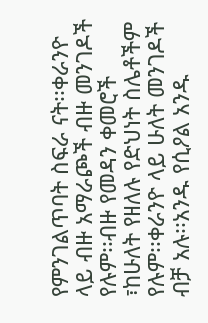የምንገልጥባት ስፍራ ናት፡፡ቀራንዮ ላይ ብዙ አማራጮች ብዙ መንገዶች የሉም፡፡ብዙ የመዳን ቀመሮች ፣ከሁለት የዘለሉ የድህነት ስሌቶችም የሉም፡፡ቀራንዮ ላይ ሁለት መንገዶች ብቻ አሉ፡፡አንዱ የሲዖል አንዱ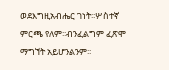ወደእግዚአብሔር ገነት፡፡ሦስተኛ ምርጫ የለም፡፡ብንፈልግም ፈጽሞ ማግኘት አይሆንልንም፡፡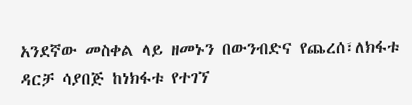አንደኛው መስቀል ላይ ዘመኑን በውንብድና የጨረሰ፣ለክፋቱ ዳርቻ ሳያበጅ ከነክፋቱ የተገኘ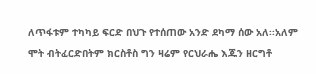ለጥፋቱም ተካካይ ፍርድ በህጉ የተሰጠው አንድ ደካማ ሰው አለ፡፡አለም ሞት ብትፈርድበትም ክርስቶስ ግን ዛሬም የርህራሔ እጁን ዘርግቶ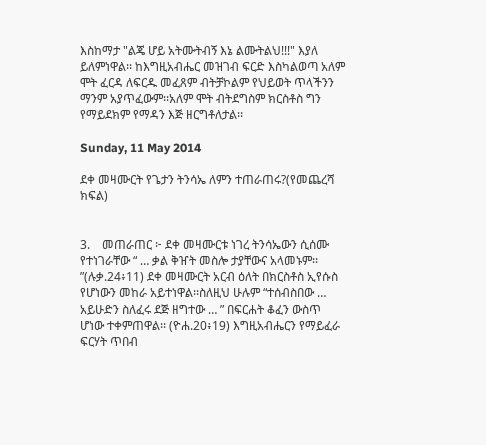እስከማታ "ልጄ ሆይ አትሙትብኝ እኔ ልሙትልህ!!!" እያለ ይለምነዋል፡፡ ከእግዚአብሔር መዝገብ ፍርድ እስካልወጣ አለም ሞት ፈርዳ ለፍርዱ መፈጸም ብትቻኮልም የህይወት ጥላችንን ማንም አያጥፈውም፡፡አለም ሞት ብትደግስም ክርስቶስ ግን የማይደክም የማዳን እጅ ዘርግቶለታል፡፡

Sunday, 11 May 2014

ደቀ መዛሙርት የጌታን ትንሳኤ ለምን ተጠራጠሩ?(የመጨረሻ ክፍል)


3.    መጠራጠር ፦ ደቀ መዛሙርቱ ነገረ ትንሳኤውን ሲሰሙ የተነገራቸው “ … ቃል ቅዠት መስሎ ታያቸውና አላመኑም፡፡”(ሉቃ.24፥11) ደቀ መዛሙርት አርብ ዕለት በክርስቶስ ኢየሱስ የሆነውን መከራ አይተነዋል፡፡ስለዚህ ሁሉም “ተሰብስበው … አይሁድን ስለፈሩ ደጅ ዘግተው … ” በፍርሐት ቆፈን ውስጥ ሆነው ተቀምጠዋል፡፡ (ዮሐ.20፥19) እግዚአብሔርን የማይፈራ ፍርሃት ጥበብ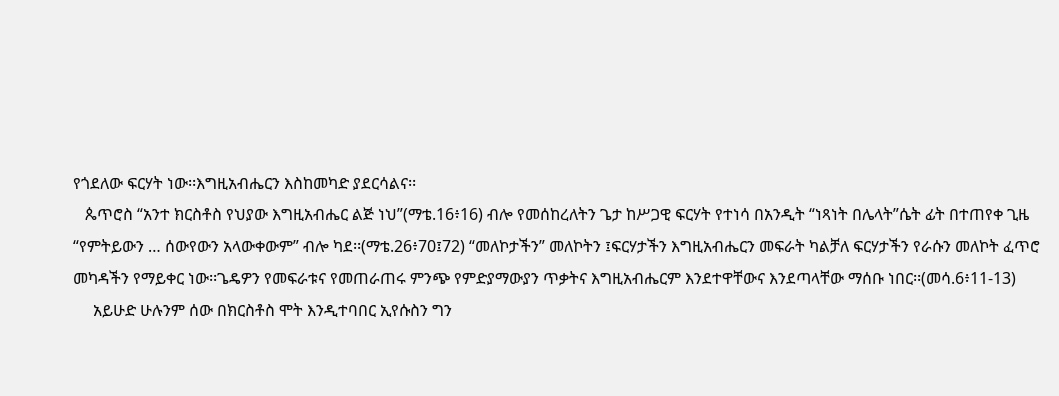የጎደለው ፍርሃት ነው፡፡እግዚአብሔርን እስከመካድ ያደርሳልና፡፡
   ጴጥሮስ “አንተ ክርስቶስ የህያው እግዚአብሔር ልጅ ነህ”(ማቴ.16፥16) ብሎ የመሰከረለትን ጌታ ከሥጋዊ ፍርሃት የተነሳ በአንዲት “ነጻነት በሌላት”ሴት ፊት በተጠየቀ ጊዜ “የምትይውን … ሰውየውን አላውቀውም” ብሎ ካደ፡፡(ማቴ.26፥70፤72) “መለኮታችን” መለኮትን ፤ፍርሃታችን እግዚአብሔርን መፍራት ካልቻለ ፍርሃታችን የራሱን መለኮት ፈጥሮ መካዳችን የማይቀር ነው፡፡ጌዴዎን የመፍራቱና የመጠራጠሩ ምንጭ የምድያማውያን ጥቃትና እግዚአብሔርም እንደተዋቸውና እንደጣላቸው ማሰቡ ነበር፡፡(መሳ.6፥11-13)
     አይሁድ ሁሉንም ሰው በክርስቶስ ሞት እንዲተባበር ኢየሱስን ግን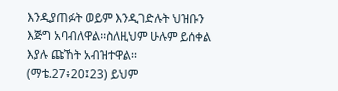እንዲያጠፉት ወይም እንዲገድሉት ህዝቡን እጅግ አባብለዋል፡፡ስለዚህም ሁሉም ይሰቀል እያሉ ጩኸት አብዝተዋል፡፡(ማቴ.27፥20፤23) ይህም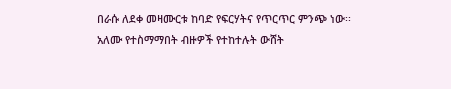በራሱ ለደቀ መዛሙርቱ ከባድ የፍርሃትና የጥርጥር ምንጭ ነው፡፡ አለሙ የተስማማበት ብዙዎች የተከተሉት ውሸት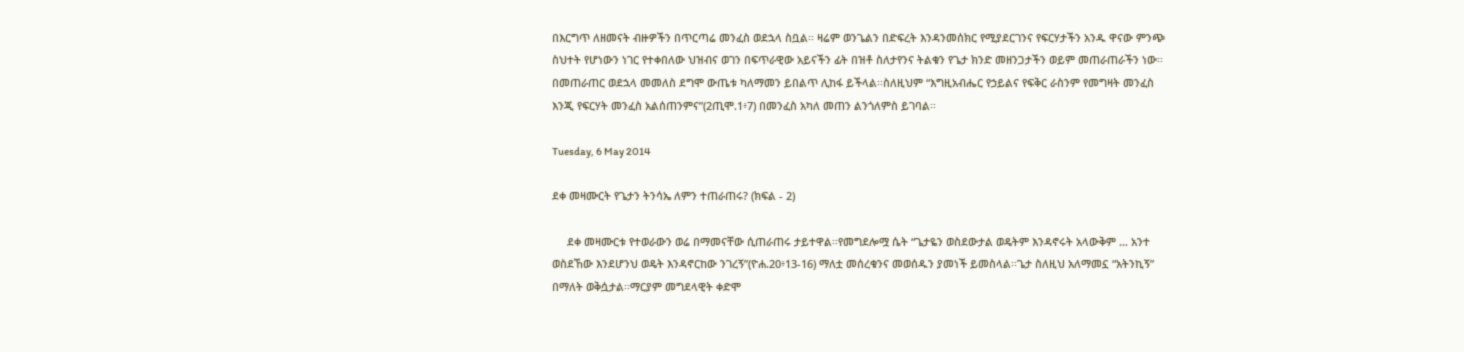በእርግጥ ለዘመናት ብዙዎችን በጥርጣሬ መንፈስ ወደኋላ ስቧል፡፡ ዛሬም ወንጌልን በድፍረት እንዳንመሰክር የሚያደርገንና የፍርሃታችን አንዱ ዋናው ምንጭ ስህተት የሆነውን ነገር የተቀበለው ህዝብና ወገን በፍጥራዊው አይናችን ፊት በዝቶ ስለታየንና ትልቁን የጌታ ክንድ መዘንጋታችን ወይም መጠራጠራችን ነው፡፡ በመጠራጠር ወደኋላ መመለስ ደግሞ ውጤቱ ካለማመን ይበልጥ ሊከፋ ይችላል፡፡ስለዚህም “እግዚአብሔር የኃይልና የፍቅር ራስንም የመግዛት መንፈስ እንጂ የፍርሃት መንፈስ አልሰጠንምና”(2ጢሞ.1፥7) በመንፈስ አካለ መጠን ልንጎለምስ ይገባል፡፡

Tuesday, 6 May 2014

ደቀ መዛሙርት የጌታን ትንሳኤ ለምን ተጠራጠሩ? (ክፍል - 2)

     ደቀ መዛሙርቱ የተወራውን ወሬ በማመናቸው ሲጠራጠሩ ታይተዋል፡፡የመግደሎሟ ሴት “ጌታዬን ወስደውታል ወዴትም እንዳኖሩት አላውቅም … አንተ ወስደኸው እንደሆንህ ወዴት እንዳኖርከው ንገረኝ”(ዮሐ.20፥13-16) ማለቷ መሰረቁንና መወሰዱን ያመነች ይመስላል፡፡ጌታ ስለዚህ አለማመኗ “አትንኪኝ” በማለት ወቅሷታል፡፡ማርያም መግደላዊት ቀድሞ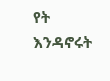የት እንዳኖሩት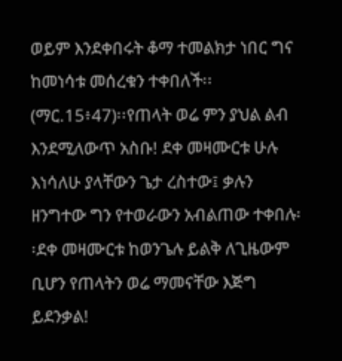ወይም እንደቀበሩት ቆማ ተመልክታ ነበር ግና ከመነሳቱ መሰረቁን ተቀበለች፡፡(ማር.15፥47)፡፡የጠላት ወሬ ምን ያህል ልብ እንደሚለውጥ አስቡ! ደቀ መዛሙርቱ ሁሉ እነሳለሁ ያላቸውን ጌታ ረስተው፤ ቃሉን ዘንግተው ግን የተወራውን አብልጠው ተቀበሉ፡፡ደቀ መዛሙርቱ ከወንጌሉ ይልቅ ለጊዜውም ቢሆን የጠላትን ወሬ ማመናቸው እጅግ ይደንቃል!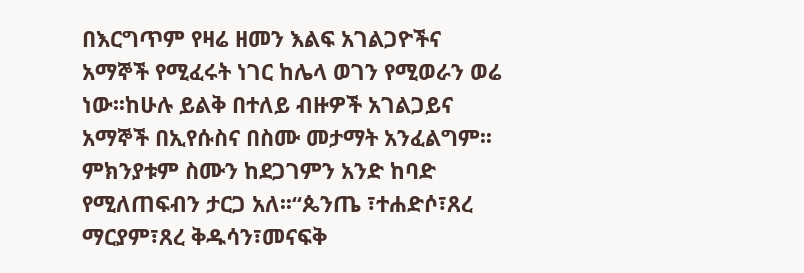በእርግጥም የዛሬ ዘመን እልፍ አገልጋዮችና አማኞች የሚፈሩት ነገር ከሌላ ወገን የሚወራን ወሬ ነው፡፡ከሁሉ ይልቅ በተለይ ብዙዎች አገልጋይና አማኞች በኢየሱስና በስሙ መታማት አንፈልግም፡፡ምክንያቱም ስሙን ከደጋገምን አንድ ከባድ የሚለጠፍብን ታርጋ አለ፡፡“ጴንጤ ፣ተሐድሶ፣ጸረ ማርያም፣ጸረ ቅዱሳን፣መናፍቅ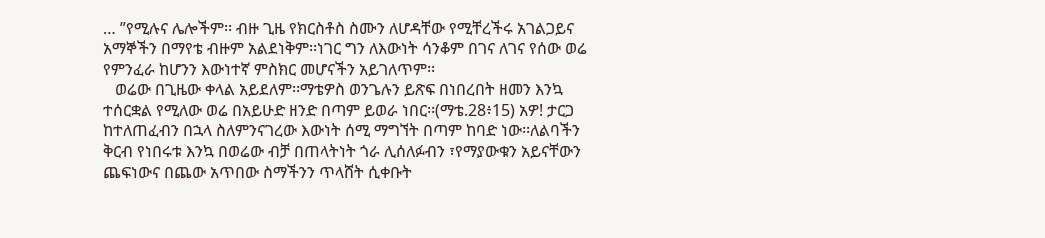… ”የሚሉና ሌሎችም፡፡ ብዙ ጊዜ የክርስቶስ ስሙን ለሆዳቸው የሚቸረችሩ አገልጋይና አማኞችን በማየቴ ብዙም አልደነቅም፡፡ነገር ግን ለእውነት ሳንቆም በገና ለገና የሰው ወሬ የምንፈራ ከሆንን እውነተኛ ምስክር መሆናችን አይገለጥም፡፡
   ወሬው በጊዜው ቀላል አይደለም፡፡ማቴዎስ ወንጌሉን ይጽፍ በነበረበት ዘመን እንኳ ተሰርቋል የሚለው ወሬ በአይሁድ ዘንድ በጣም ይወራ ነበር፡፡(ማቴ.28፥15) አዎ! ታርጋ ከተለጠፈብን በኋላ ስለምንናገረው እውነት ሰሚ ማግኘት በጣም ከባድ ነው፡፡ለልባችን ቅርብ የነበሩቱ እንኳ በወሬው ብቻ በጠላትነት ጎራ ሊሰለፉብን ፣የማያውቁን አይናቸውን ጨፍነውና በጨው አጥበው ስማችንን ጥላሸት ሲቀቡት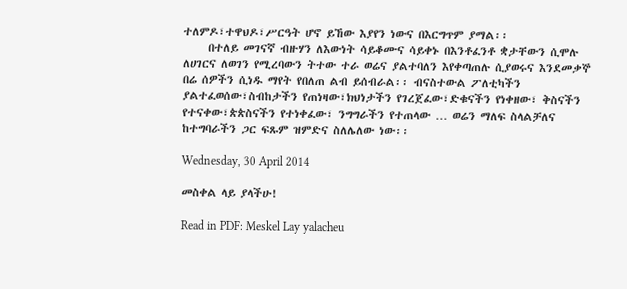ተለምዶ፣ተዋህዶ፣ሥርዓት ሆኖ ይኸው እያየን ነውና በእርግጥም ያማል፡፡
     በተለይ መገናኛ ብዙሃን ለእውነት ሳይቆሙና ሳይቀኑ በእንቶፈንቶ ቋታቸውን ሲሞሉ ለሀገርና ለወገን የሚረባውን ትተው ተራ ወሬና ያልተባለን እየቀጣጠሉ ሲያወሩና እንደመቃኞ በሬ ሰዎችን ሲነዱ ማየት የበለጠ ልብ ይሰብራል፡፡ ብናስተውል ፖለቲካችን ያልተፈወሰው፣ስብከታችን የጠነዛው፣ክህነታችን የገረጀፈው፣ድቁናችን የነቀዘው፣ ቅስናችን የተናቀው፣ጵጵስናችን የተነቀፈው፣ ንግግራችን የተጠላው … ወሬን ማለፍ ስላልቻለና ከተግባራችን ጋር ፍጹም ዝምድና ስለሌለው ነው፡፡

Wednesday, 30 April 2014

መስቀል ላይ ያላችሁ!

Read in PDF: Meskel Lay yalacheu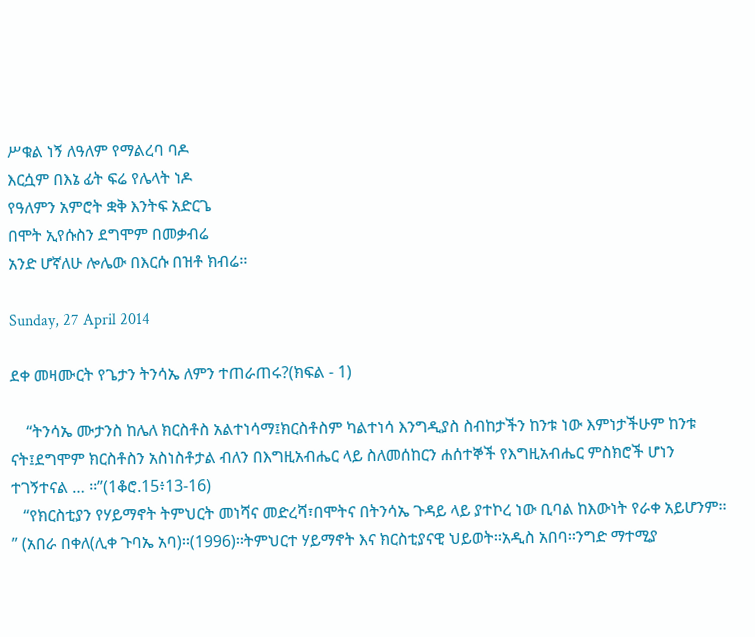ሥቁል ነኝ ለዓለም የማልረባ ባዶ
እርሷም በእኔ ፊት ፍሬ የሌላት ነዶ
የዓለምን አምሮት ቋቅ እንትፍ አድርጌ
በሞት ኢየሱስን ደግሞም በመቃብሬ
አንድ ሆኛለሁ ሎሌው በእርሱ በዝቶ ክብሬ፡፡

Sunday, 27 April 2014

ደቀ መዛሙርት የጌታን ትንሳኤ ለምን ተጠራጠሩ?(ክፍል - 1)

    “ትንሳኤ ሙታንስ ከሌለ ክርስቶስ አልተነሳማ፤ክርስቶስም ካልተነሳ እንግዲያስ ስብከታችን ከንቱ ነው እምነታችሁም ከንቱ ናት፤ደግሞም ክርስቶስን አስነስቶታል ብለን በእግዚአብሔር ላይ ስለመሰከርን ሐሰተኞች የእግዚአብሔር ምስክሮች ሆነን ተገኝተናል … ፡፡”(1ቆሮ.15፥13-16)
   “የክርስቲያን የሃይማኖት ትምህርት መነሻና መድረሻ፣በሞትና በትንሳኤ ጉዳይ ላይ ያተኮረ ነው ቢባል ከእውነት የራቀ አይሆንም፡፡” (አበራ በቀለ(ሊቀ ጉባኤ አባ)፡፡(1996)፡፡ትምህርተ ሃይማኖት እና ክርስቲያናዊ ህይወት፡፡አዲስ አበባ፡፡ንግድ ማተሚያ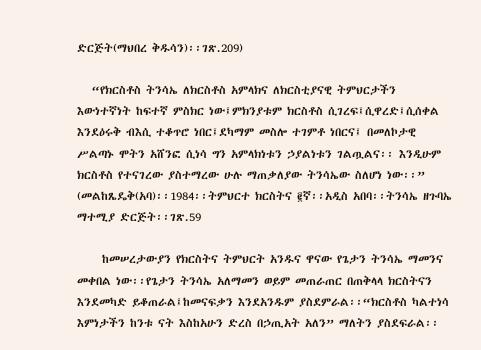ድርጅት(ማህበረ ቅዱሳን)፡፡ገጽ.209)

   “የክርስቶስ ትንሳኤ ለክርስቶስ አምላክና ለክርስቲያናዊ ትምህርታችን እውነተኛነት ከፍተኛ ምስክር ነው፤ምክንያቱም ክርስቶስ ሲገረፍ፤ሲዋረድ፤ሲሰቀል እንደዕሩቅ ብእሲ ተቆጥሮ ነበር፤ደካማም መስሎ ተገምቶ ነበርና፤ በመለኮታዊ ሥልጣኑ ሞትን አሸንፎ ሲነሳ ግን አምላክነቱን ኃያልነቱን ገልጧልና፡፡ እንዲሁም ክርስቶስ የተናገረው ያስተማረው ሁሉ ማጠቃለያው ትንሳኤው ስለሆነ ነው፡፡” (መልከጼዴቅ(አባ)፡፡1984፡፡ትምህርተ ክርስትና ፪ኛ፡፡አዲስ አበባ፡፡ትንሳኤ ዘጉባኤ ማተሚያ ድርጅት፡፡ገጽ.59

     ከመሠረታውያን የክርስትና ትምህርት አንዱና ዋናው የጌታን ትንሳኤ ማመንና መቀበል ነው፡፡የጌታን ትንሳኤ አለማመን ወይም መጠራጠር በጠቅላላ ክርስትናን እንደመካድ ይቆጠራል፤ከመናፍቃን እንደአንዱም ያስደምራል፡፡“ክርስቶስ ካልተነሳ እምነታችን ከንቱ ናት እስከአሁን ድረስ በኃጢአት አለን” ማለትን ያስደፍራል፡፡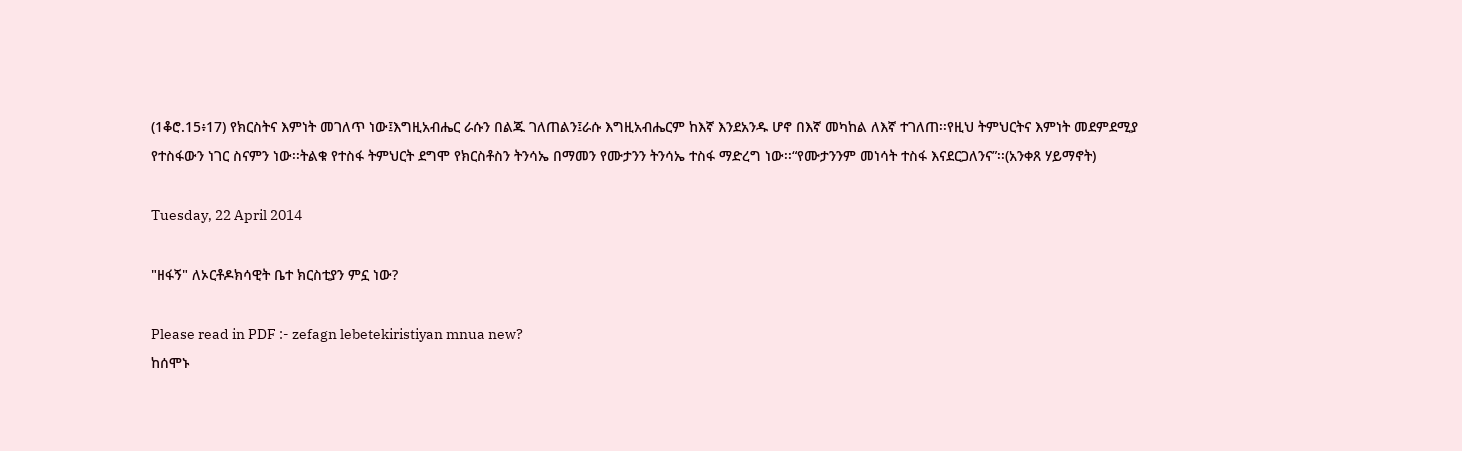(1ቆሮ.15፥17) የክርስትና እምነት መገለጥ ነው፤እግዚአብሔር ራሱን በልጁ ገለጠልን፤ራሱ እግዚአብሔርም ከእኛ እንደአንዱ ሆኖ በእኛ መካከል ለእኛ ተገለጠ፡፡የዚህ ትምህርትና እምነት መደምደሚያ የተስፋውን ነገር ስናምን ነው፡፡ትልቁ የተስፋ ትምህርት ደግሞ የክርስቶስን ትንሳኤ በማመን የሙታንን ትንሳኤ ተስፋ ማድረግ ነው፡፡“የሙታንንም መነሳት ተስፋ እናደርጋለንና”፡፡(አንቀጸ ሃይማኖት)

Tuesday, 22 April 2014

"ዘፋኝ" ለኦርቶዶክሳዊት ቤተ ክርስቲያን ምኗ ነው?

Please read in PDF :- zefagn lebetekiristiyan mnua new?
ከሰሞኑ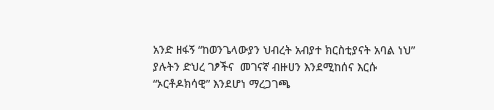አንድ ዘፋኝ “ከወንጌላውያን ህብረት አብያተ ክርስቲያናት አባል ነህ” ያሉትን ድህረ ገፆችና  መገናኛ ብዙሀን እንደሚከሰና እርሱ “ኦርቶዶክሳዊ” እንደሆነ ማረጋገጫ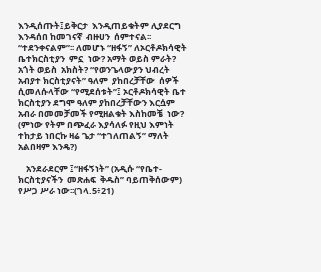እንዲሰጡት፤ይቅርታ  እንዲጠይቁትም ሊያደርግ  እንዳሰበ ከመገናኛ  ብዙሀን  ሰምተናል፡፡“ተደንቀናልም”፡፡ ለመሆኑ “ዘፋኝ” ለኦርቶዶክሳዊት ቤተክርስቲያን  ምኗ  ነው? አማት ወይስ ምራት? አጎት ወይስ  አክስት? “የወንጌላውያን ህብረት አብያተ ክርስቲያናት” ዓለም  ያከበረቻቸው  ሰዎች ሲመለሱላቸው “የሚደሰቱት”፤ ኦርቶዶክሳዊት ቤተ ክርስቲያን ደግሞ ዓለም ያከበረቻቸውን እርሷም አብራ በመመቻመች የሚዘልቁት እስከመቼ  ነው? (ምነው የትም በጭፈራ እያሳለፉ የዚህ እምነት ተከታይ ነበርኩ ዛሬ ጌታ “ተገለጠልኝ” ማለት አልበዛም እንዴ?)

    አንደራደርም ፤“ዘፋኝነት” (አዲሱ “የቤተ-ክርስቲያናችን  መጽሐፍ  ቅዱስ” ባይጠቅሰውም) የሥጋ ሥራ ነው፡፡(ገላ.5፥21)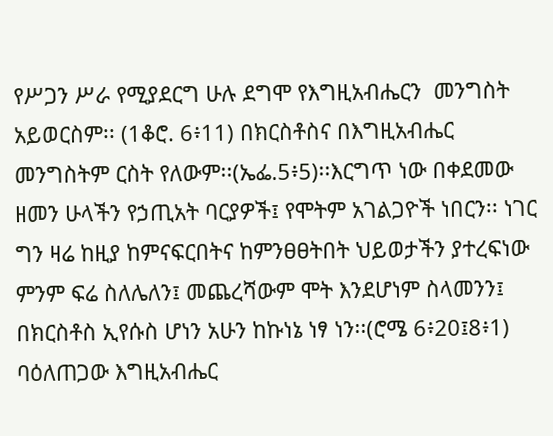የሥጋን ሥራ የሚያደርግ ሁሉ ደግሞ የእግዚአብሔርን  መንግስት  አይወርስም፡፡ (1ቆሮ. 6፥11) በክርስቶስና በእግዚአብሔር መንግስትም ርስት የለውም፡፡(ኤፌ.5፥5)፡፡እርግጥ ነው በቀደመው ዘመን ሁላችን የኃጢአት ባርያዎች፤ የሞትም አገልጋዮች ነበርን፡፡ ነገር ግን ዛሬ ከዚያ ከምናፍርበትና ከምንፀፀትበት ህይወታችን ያተረፍነው ምንም ፍሬ ስለሌለን፤ መጨረሻውም ሞት እንደሆነም ስላመንን፤ በክርስቶስ ኢየሱስ ሆነን አሁን ከኩነኔ ነፃ ነን፡፡(ሮሜ 6፥20፤8፥1) ባዕለጠጋው እግዚአብሔር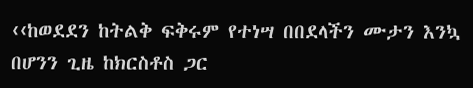‹‹ከወደደን ከትልቅ ፍቅሩም የተነሣ በበደላችን ሙታን እንኳ በሆንን ጊዜ ከክርስቶስ ጋር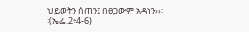ህይወትን ሰጠን፤ በፀጋውም አዳነን››፡፡(ኤፌ.2፥4-6)